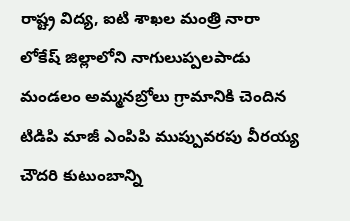రాష్ట్ర విద్య, ఐటి శాఖల మంత్రి నారా లోకేష్ జిల్లాలోని నాగులుప్పలపాడు మండలం అమ్మనబ్రోలు గ్రామానికి చెందిన టిడిపి మాజీ ఎంపిపి ముప్పువరపు వీరయ్య చౌదరి కుటుంబాన్ని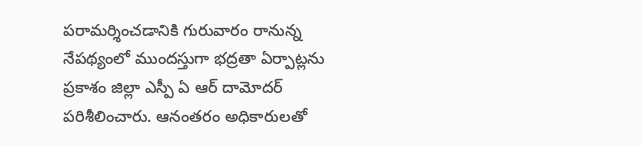పరామర్శించడానికి గురువారం రానున్న నేపథ్యంలో ముందస్తుగా భద్రతా ఏర్పాట్లను ప్రకాశం జిల్లా ఎస్పీ ఏ ఆర్ దామోదర్ పరిశీలించారు. ఆనంతరం అధికారులతో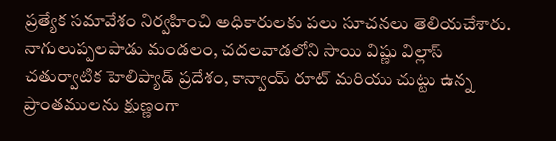ప్రత్యేక సమావేశం నిర్వహించి అధికారులకు పలు సూచనలు తెలియచేశారు. నాగులుప్పలపాడు మండలం, చదలవాడలోని సాయి విష్ణు విల్లాస్ చతుర్వాటిక హెలిప్యాడ్ ప్రదేశం, కాన్వాయ్ రూట్ మరియు చుట్టు ఉన్న ప్రాంతములను క్షుణ్ణంగా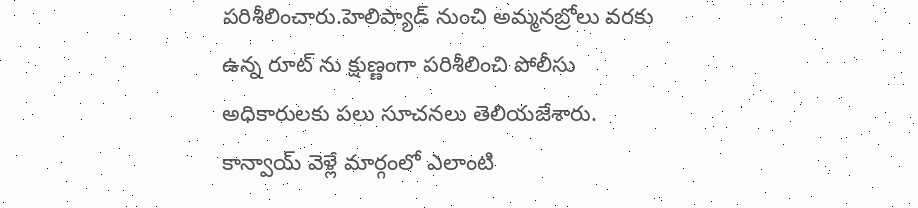పరిశీలించారు.హెలిప్యాడ్ నుంచి అమ్మనబ్రోలు వరకు ఉన్న రూట్ ను క్షుణ్ణంగా పరిశీలించి పోలీసు అధికారులకు పలు సూచనలు తెలియజేశారు. కాన్వాయ్ వెళ్లే మార్గంలో ఎలాంటి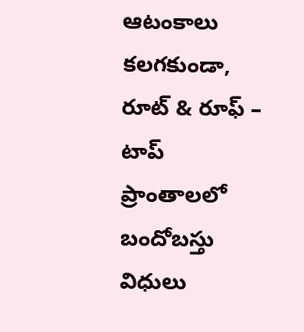ఆటంకాలు కలగకుండా, రూట్ & రూఫ్ – టాప్ ప్రాంతాలలో బందోబస్తు విధులు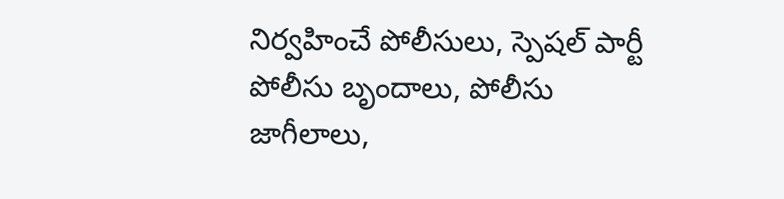నిర్వహించే పోలీసులు, స్పెషల్ పార్టీ పోలీసు బృందాలు, పోలీసు జాగీలాలు,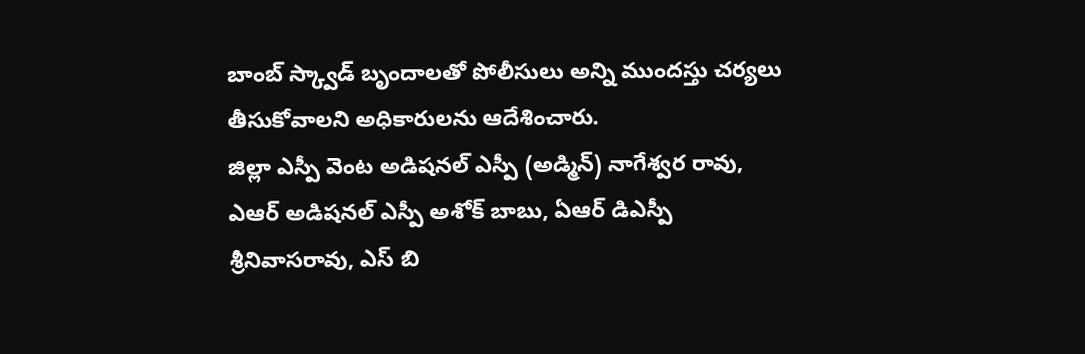బాంబ్ స్క్వాడ్ బృందాలతో పోలీసులు అన్ని ముందస్తు చర్యలు తీసుకోవాలని అధికారులను ఆదేశించారు.
జిల్లా ఎస్పీ వెంట అడిషనల్ ఎస్పీ (అడ్మిన్) నాగేశ్వర రావు, ఎఆర్ అడిషనల్ ఎస్పీ అశోక్ బాబు, ఏఆర్ డిఎస్పీ శ్రీనివాసరావు, ఎస్ బి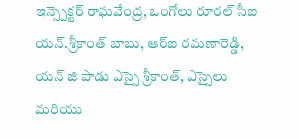ఇన్స్పెక్టర్ రాఘవేంద్ర, ఒంగోలు రూరల్ సీఐ యన్.శ్రీకాంత్ బాబు, ఆర్ఐ రమణారెడ్డి, యన్ జి పాడు ఎస్సై శ్రీకాంత్, ఎస్సైలు మరియు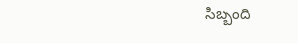సిబ్బంది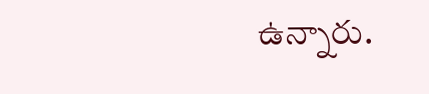ఉన్నారు.